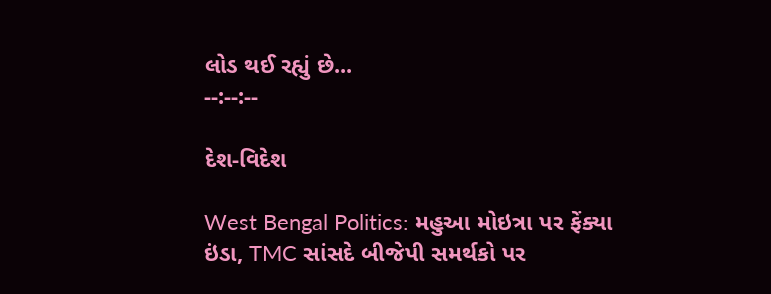લોડ થઈ રહ્યું છે...
--:--:--

દેશ-વિદેશ

West Bengal Politics: મહુઆ મોઇત્રા પર ફેંક્યા ઇંડા, TMC સાંસદે બીજેપી સમર્થકો પર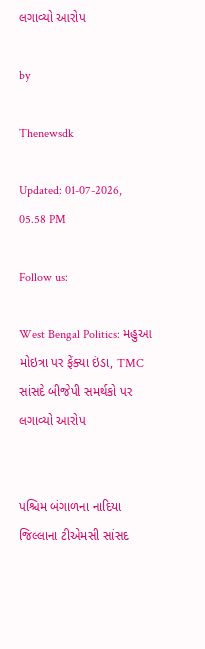લગાવ્યો આરોપ

by

Thenewsdk

Updated: 01-07-2026, 05.58 PM

Follow us:

West Bengal Politics: મહુઆ મોઇત્રા પર ફેંક્યા ઇંડા, TMC સાંસદે બીજેપી સમર્થકો પર લગાવ્યો આરોપ


પશ્ચિમ બંગાળના નાદિયા જિલ્લાના ટીએમસી સાંસદ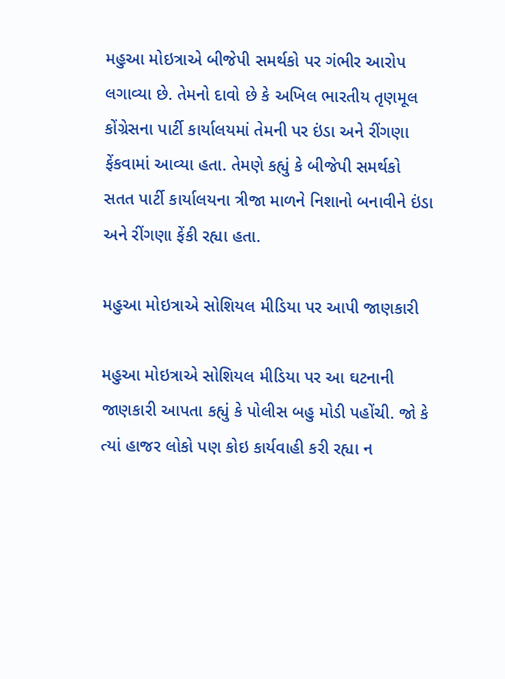મહુઆ મોઇત્રાએ બીજેપી સમર્થકો પર ગંભીર આરોપ લગાવ્યા છે. તેમનો દાવો છે કે અખિલ ભારતીય તૃણમૂલ કોંગ્રેસના પાર્ટી કાર્યાલયમાં તેમની પર ઇંડા અને રીંગણા ફેંકવામાં આવ્યા હતા. તેમણે કહ્યું કે બીજેપી સમર્થકો સતત પાર્ટી કાર્યાલયના ત્રીજા માળને નિશાનો બનાવીને ઇંડા અને રીંગણા ફેંકી રહ્યા હતા.

મહુઆ મોઇત્રાએ સોશિયલ મીડિયા પર આપી જાણકારી

મહુઆ મોઇત્રાએ સોશિયલ મીડિયા પર આ ઘટનાની જાણકારી આપતા કહ્યું કે પોલીસ બહુ મોડી પહોંચી. જો કે ત્યાં હાજર લોકો પણ કોઇ કાર્યવાહી કરી રહ્યા ન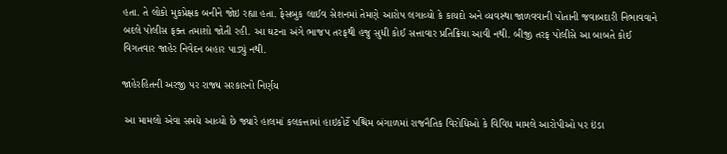હતા. તે લોકો મુકપ્રેક્ષક બનીને જોઇ રહ્યા હતા. ફેસબુક લાઈવ સેશનમાં તેમણે આરોપ લગાવ્યો કે કાયદો અને વ્યવસ્થા જાળવવાની પોતાની જવાબદારી નિભાવવાને બદલે પોલીસ ફક્ત તમાશો જોતી રહી. આ ઘટના અંગે ભાજપ તરફથી હજુ સુધી કોઈ સત્તાવાર પ્રતિક્રિયા આવી નથી. બીજી તરફ પોલીસે આ બાબતે કોઈ વિગતવાર જાહેર નિવેદન બહાર પાડ્યું નથી.

જાહેરહિતની અરજી પર રાજ્ય સરકારનો નિર્ણય

 આ મામલો એવા સમયે આવ્યો છે જ્યારે હાલમાં કલકત્તામાં હાઇકોર્ટે પશ્ચિમ બંગાળમાં રાજનૈતિક વિરોધિઓ કે વિવિધ મામલે આરોપીઓ પર ઇંડા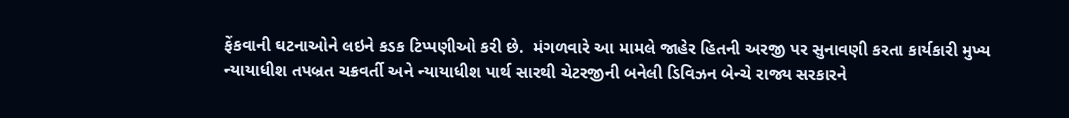ફેંકવાની ઘટનાઓને લઇને કડક ટિપ્પણીઓ કરી છે.  મંગળવારે આ મામલે જાહેર હિતની અરજી પર સુનાવણી કરતા કાર્યકારી મુખ્ય ન્યાયાધીશ તપબ્રત ચક્રવર્તી અને ન્યાયાધીશ પાર્થ સારથી ચેટરજીની બનેલી ડિવિઝન બેન્ચે રાજ્ય સરકારને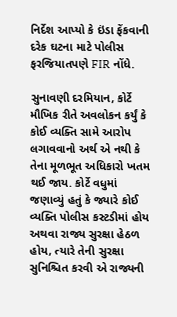નિર્દેશ આપ્યો કે ઇંડા ફેંકવાની દરેક ઘટના માટે પોલીસ ફરજિયાતપણે FIR નોંધે.

સુનાવણી દરમિયાન, કોર્ટે મૌખિક રીતે અવલોકન કર્યું કે કોઈ વ્યક્તિ સામે આરોપ લગાવવાનો અર્થ એ નથી કે તેના મૂળભૂત અધિકારો ખતમ થઈ જાય. કોર્ટે વધુમાં જણાવ્યું હતું કે જ્યારે કોઈ વ્યક્તિ પોલીસ કસ્ટડીમાં હોય અથવા રાજ્ય સુરક્ષા હેઠળ હોય, ત્યારે તેની સુરક્ષા સુનિશ્ચિત કરવી એ રાજ્યની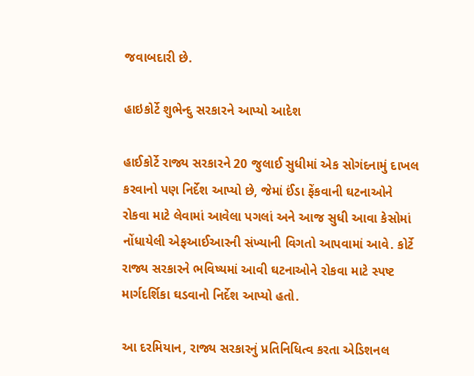જવાબદારી છે.

હાઇકોર્ટે શુભેન્દુ સરકારને આપ્યો આદેશ

હાઈકોર્ટે રાજ્ય સરકારને 20 જુલાઈ સુધીમાં એક સોગંદનામું દાખલ કરવાનો પણ નિર્દેશ આપ્યો છે, જેમાં ઈંડા ફેંકવાની ઘટનાઓને રોકવા માટે લેવામાં આવેલા પગલાં અને આજ સુધી આવા કેસોમાં નોંધાયેલી એફઆઈઆરની સંખ્યાની વિગતો આપવામાં આવે. કોર્ટે રાજ્ય સરકારને ભવિષ્યમાં આવી ઘટનાઓને રોકવા માટે સ્પષ્ટ માર્ગદર્શિકા ઘડવાનો નિર્દેશ આપ્યો હતો.

આ દરમિયાન, રાજ્ય સરકારનું પ્રતિનિધિત્વ કરતા એડિશનલ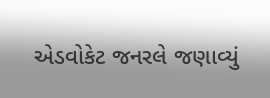એડવોકેટ જનરલે જણાવ્યું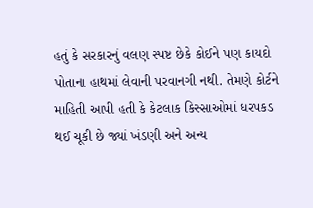હતું કે સરકારનું વલણ સ્પષ્ટ છેકે કોઈને પણ કાયદો પોતાના હાથમાં લેવાની પરવાનગી નથી. તેમણે કોર્ટને માહિતી આપી હતી કે કેટલાક કિસ્સાઓમાં ધરપકડ થઈ ચૂકી છે જ્યાં ખંડણી અને અન્ય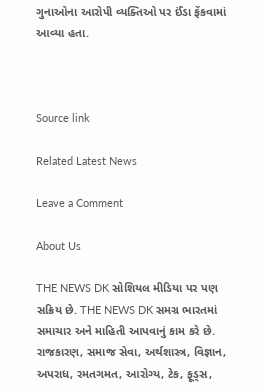ગુનાઓના આરોપી વ્યક્તિઓ પર ઈંડા ફેંકવામાં આવ્યા હતા.



Source link

Related Latest News

Leave a Comment

About Us

THE NEWS DK સોશિયલ મીડિયા પર પણ સક્રિય છે. THE NEWS DK સમગ્ર ભારતમાં સમાચાર અને માહિતી આપવાનું કામ કરે છે. રાજકારણ, સમાજ સેવા, અર્થશાસ્ત્ર, વિજ્ઞાન, અપરાધ, રમતગમત, આરોગ્ય, ટેક, ફૂડ્સ,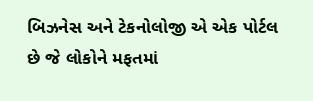બિઝનેસ અને ટેકનોલોજી એ એક પોર્ટલ છે જે લોકોને મફતમાં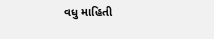વધુ માહિતી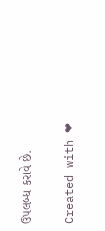ઉપલબ્ધ કરાવે છે.

Created with ❤